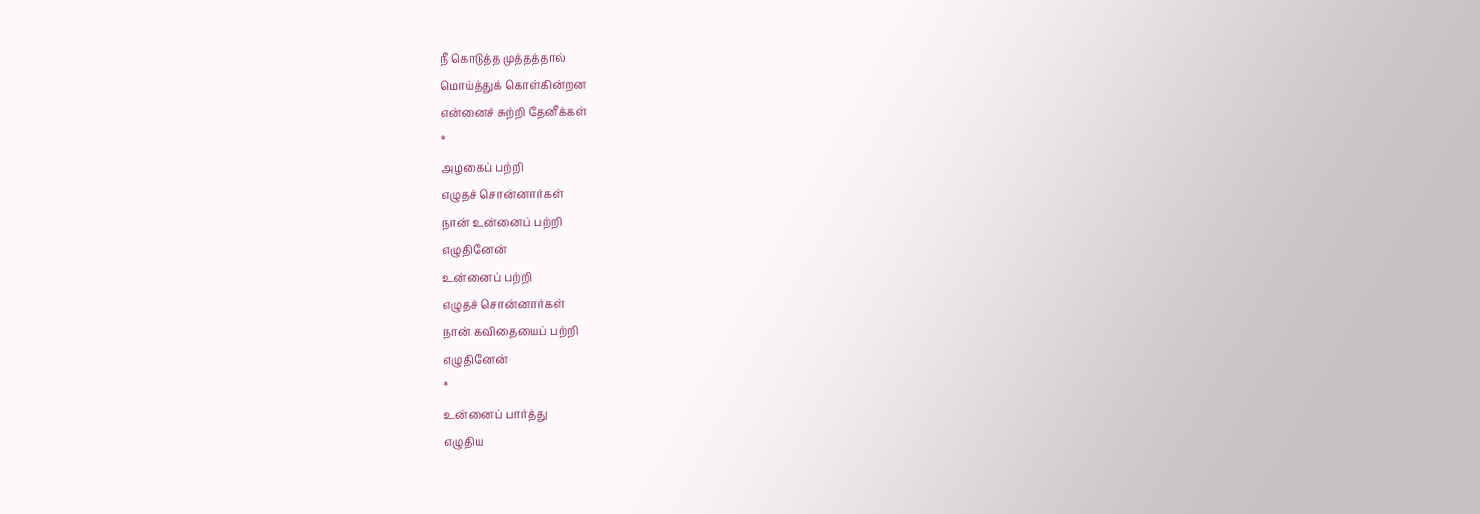நீ கொடுத்த முத்தத்தால்
மொய்த்துக் கொள்கின்றன
என்னைச் சுற்றி தேனீக்கள்
*
அழகைப் பற்றி
எழுதச் சொன்னார்கள்
நான் உன்னைப் பற்றி
எழுதினேன்
உன்னைப் பற்றி
எழுதச் சொன்னார்கள்
நான் கவிதையைப் பற்றி
எழுதினேன்
*
உன்னைப் பார்த்து
எழுதிய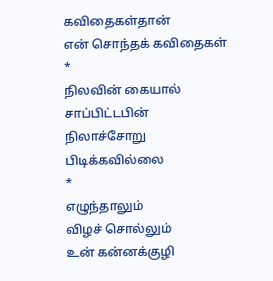கவிதைகள்தான்
என் சொந்தக் கவிதைகள்
*
நிலவின் கையால்
சாப்பிட்டபின்
நிலாச்சோறு
பிடிக்கவில்லை
*
எழுந்தாலும்
விழச் சொல்லும்
உன் கன்னக்குழி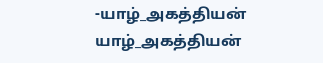-யாழ்_அகத்தியன்
யாழ்_அகத்தியன்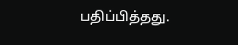பதிப்பித்தது.